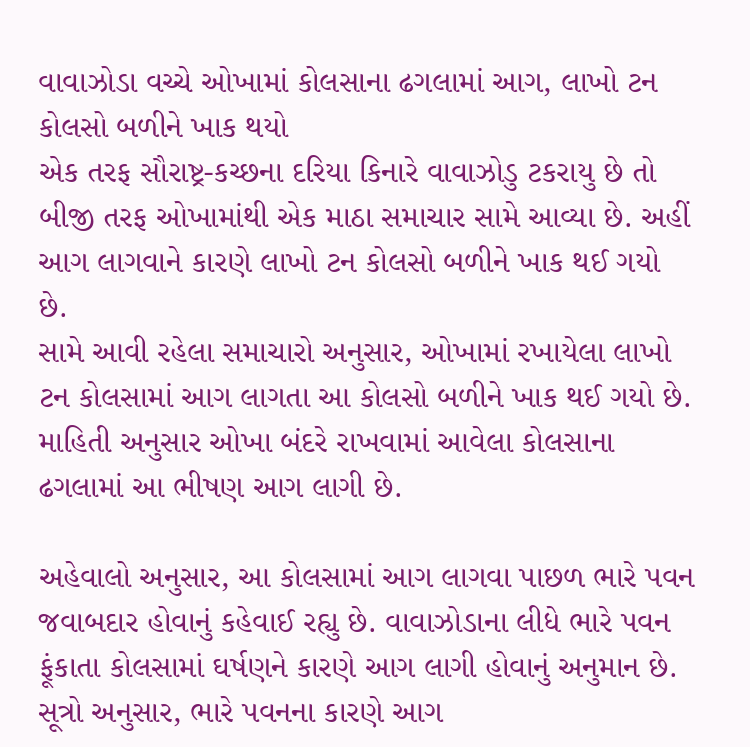વાવાઝોડા વચ્ચે ઓખામાં કોલસાના ઢગલામાં આગ, લાખો ટન કોલસો બળીને ખાક થયો
એક તરફ સૌરાષ્ટ્ર-કચ્છના દરિયા કિનારે વાવાઝોડુ ટકરાયુ છે તો બીજી તરફ ઓખામાંથી એક માઠા સમાચાર સામે આવ્યા છે. અહીં આગ લાગવાને કારણે લાખો ટન કોલસો બળીને ખાક થઈ ગયો છે.
સામે આવી રહેલા સમાચારો અનુસાર, ઓખામાં રખાયેલા લાખો ટન કોલસામાં આગ લાગતા આ કોલસો બળીને ખાક થઈ ગયો છે. માહિતી અનુસાર ઓખા બંદરે રાખવામાં આવેલા કોલસાના ઢગલામાં આ ભીષણ આગ લાગી છે.

અહેવાલો અનુસાર, આ કોલસામાં આગ લાગવા પાછળ ભારે પવન જવાબદાર હોવાનું કહેવાઈ રહ્યુ છે. વાવાઝોડાના લીધે ભારે પવન ફૂંકાતા કોલસામાં ઘર્ષણને કારણે આગ લાગી હોવાનું અનુમાન છે.
સૂત્રો અનુસાર, ભારે પવનના કારણે આગ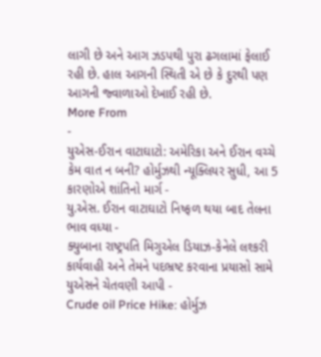લાગી છે અને આગ ઝડપથી પુરા ઢગલામાં ફેલાઈ રહી છે. હાલ આગની સ્થિતી એ છે કે દુરથી પણ આગની જ્વાળાઓ દેખાઈ રહી છે.
More From
-
યુએસ-ઈરાન વાટાઘાટો: અમેરિકા અને ઈરાન વચ્ચે કેમ વાત ન બની? હોર્મુઝથી ન્યૂક્લિયર સુધી, આ 5 કારણોએ શાંતિનો માર્ગ -
યુ.એસ. ઈરાન વાટાઘાટો નિષ્ફળ થયા બાદ તેલના ભાવ વધ્યા -
ક્યુબાના રાષ્ટ્રપતિ મિગુએલ ડિયાઝ-કેનેલે લશ્કરી કાર્યવાહી અને તેમને પદભ્રષ્ટ કરવાના પ્રયાસો સામે યુએસને ચેતવણી આપી -
Crude oil Price Hike: હોર્મુઝ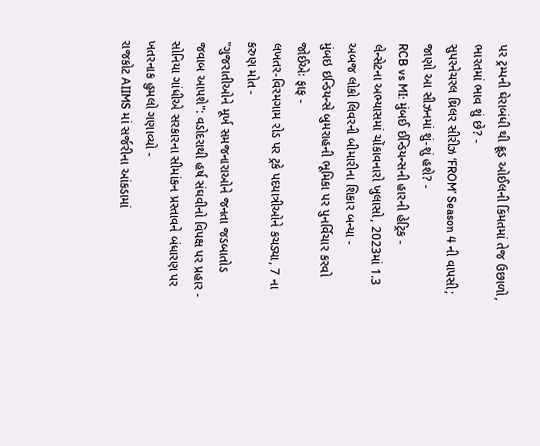પર ટ્રમ્પની ઘેરાબંધી થી ક્રૂડ ઓઈલની કિંમતમાં તેજ ઉછાળો, ભારતમાં ભાવ શું છે? -
સુપરનેચરલ થ્રિલર સીરીઝ ‘FROM’ Season 4 ની વાપસી; જાણો આ સીઝનમાં શું-શું હશે? -
RCB vs MI: મુંબઈ ઈન્ડિયન્સની હારની હેટ્રિક -
લેન્સેટના અભ્યાસમાં ચોંકાવનારો ખુલાસો, 2023માં 1.3 અબજ લોકો લિવરની બીમારીના શિકાર બન્યા -
મુંબઇ ઇન્ડિયન્સે બુમરાહની ભૂમિકા પર પુનર્વિચાર કરવો જોઈએઃ ફાફ -
લખતર-વિરમગામ રોડ પર ટ્રકે પદયાત્રીઓને કચડ્યા, 7 ના કરુણ મોત -
"ગુજરાતીઓને મૂર્ખ સમજનારાઓને જનતા જડબાતોડ જવાબ આપશે": વડોદરાથી હર્ષ સંઘવીનો વિપક્ષ પર પ્રહાર -
સોનિયા ગાંધીએ સરકારના સીમાંકન પ્રસ્તાવને બંધારણ પર ખતરનાક હુમલો ગણાવ્યો -
રાજકોટ AIIMS માં સર્જરીના આંકડામાં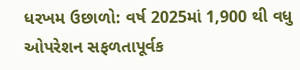ધરખમ ઉછાળો: વર્ષ 2025માં 1,900 થી વધુ ઓપરેશન સફળતાપૂર્વક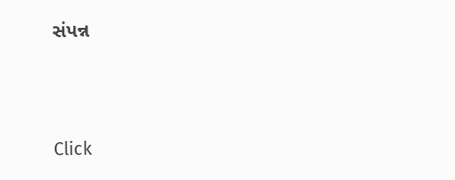સંપન્ન





Click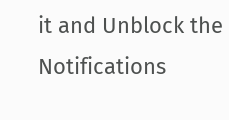it and Unblock the Notifications